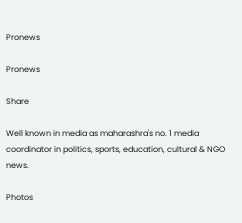Pronews

Pronews

Share

Well known in media as maharashra's no. 1 media coordinator in politics, sports, education, cultural & NGO news.

Photos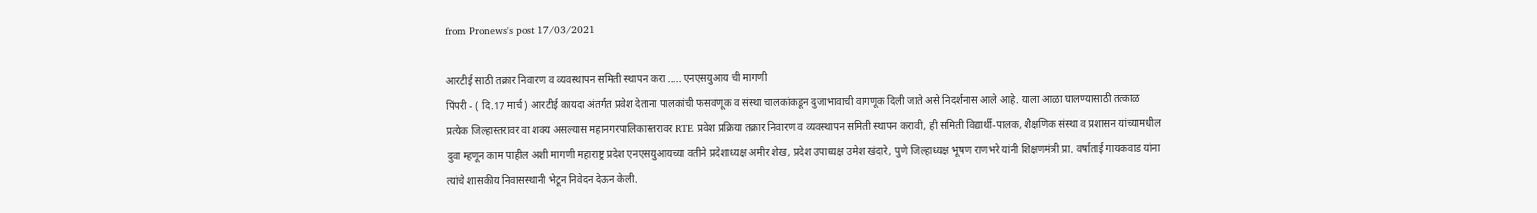from Pronews's post 17/03/2021

आरटीई साठी तक्रार निवारण व व्यवस्थापन समिती स्थापन करा ..... एनएसयुआय ची मागणी
पिंपरी - ( दि.17 मार्च) आरटीई कायदा अंतर्गत प्रवेश देताना पालकांची फसवणूक व संस्था चालकांकडून दुजाभावाची वागणूक दिली जाते असे निदर्शनास आले आहे. याला आळा घालण्यासाठी तत्काळ प्रत्येक जिल्हास्तरावर वा शक्य असल्यास महानगरपालिकास्तरावर RTE प्रवेश प्रक्रिया तक्रार निवारण व व्यवस्थापन समिती स्थापन करावी, ही समिती विद्यार्थी-पालक, शैक्षणिक संस्था व प्रशासन यांच्यामधील दुवा म्हणून काम पाहील अशी मागणी महाराष्ट्र प्रदेश एनएसयुआयच्या वतीने प्रदेशाध्यक्ष अमीर शेख, प्रदेश उपाध्यक्ष उमेश खंदारे, पुणे जिल्हाध्यक्ष भूषण राणभरे यांनी शिक्षणमंत्री प्रा. वर्षाताई गायकवाड यांना त्यांचे शासकीय निवासस्थानी भेटून निवेदन देऊन केली.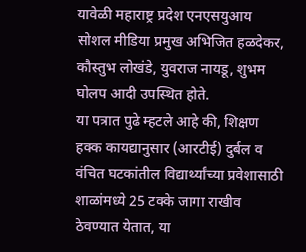यावेळी महाराष्ट्र प्रदेश एनएसयुआय सोशल मीडिया प्रमुख अभिजित हळदेकर, कौस्तुभ लोखंडे, युवराज नायडू, शुभम घोलप आदी उपस्थित होते.
या पत्रात पुढे म्हटले आहे की, शिक्षण हक्क कायद्यानुसार (आरटीई) दुर्बल व वंचित घटकांतील विद्यार्थ्यांच्या प्रवेशासाठी शाळांमध्ये 25 टक्के जागा राखीव ठेवण्यात येतात, या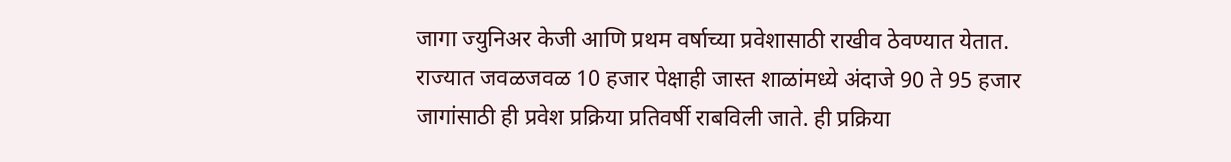जागा ज्युनिअर केजी आणि प्रथम वर्षाच्या प्रवेशासाठी राखीव ठेवण्यात येतात. राज्यात जवळजवळ 10 हजार पेक्षाही जास्त शाळांमध्ये अंदाजे 90 ते 95 हजार जागांसाठी ही प्रवेश प्रक्रिया प्रतिवर्षी राबविली जाते. ही प्रक्रिया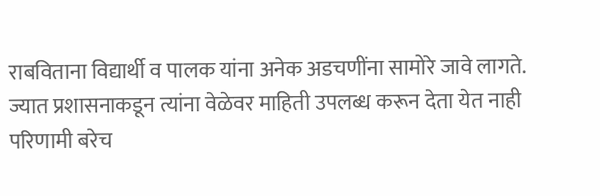राबविताना विद्यार्थी व पालक यांना अनेक अडचणींना सामोरे जावे लागते. ज्यात प्रशासनाकडून त्यांना वेळेवर माहिती उपलब्ध करून देता येत नाही परिणामी बरेच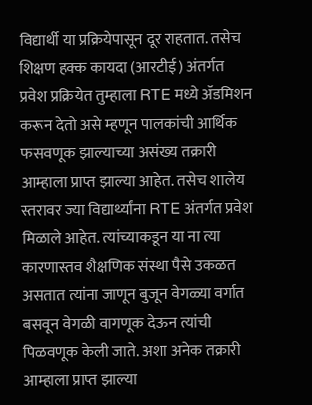विद्यार्थी या प्रक्रियेपासून दूर राहतात. तसेच शिक्षण हक्क कायदा (आरटीई) अंतर्गत प्रवेश प्रक्रियेत तुम्हाला RTE मध्ये ॲडमिशन करून देतो असे म्हणून पालकांची आर्थिक फसवणूक झाल्याच्या असंख्य तक्रारी आम्हाला प्राप्त झाल्या आहेत. तसेच शालेय स्तरावर ज्या विद्यार्थ्यांना RTE अंतर्गत प्रवेश मिळाले आहेत. त्यांच्याकडून या ना त्या कारणास्तव शैक्षणिक संस्था पैसे उकळत असतात त्यांना जाणून बुजून वेगळ्या वर्गात बसवून वेगळी वागणूक देऊन त्यांची पिळवणूक केली जाते. अशा अनेक तक्रारी आम्हाला प्राप्त झाल्या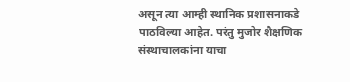असून त्या आम्ही स्थानिक प्रशासनाकडे पाठविल्या आहेत. परंतु मुजोर शैक्षणिक संस्थाचालकांना याचा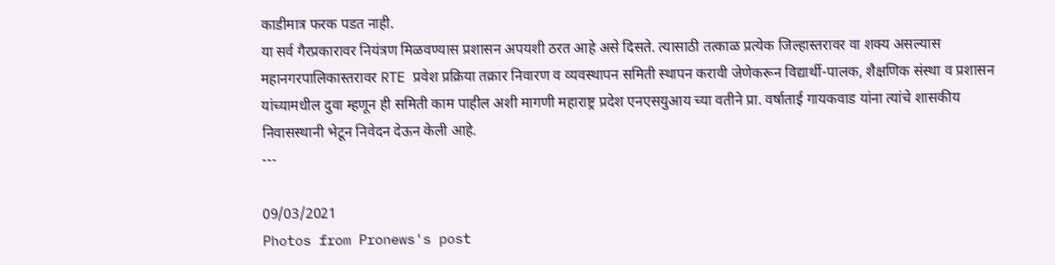काडीमात्र फरक पडत नाही.
या सर्व गैरप्रकारावर नियंत्रण मिळवण्यास प्रशासन अपयशी ठरत आहे असे दिसते. त्यासाठी तत्काळ प्रत्येक जिल्हास्तरावर वा शक्य असल्यास महानगरपालिकास्तरावर RTE प्रवेश प्रक्रिया तक्रार निवारण व व्यवस्थापन समिती स्थापन करावी जेणेकरून विद्यार्थी-पालक, शैक्षणिक संस्था व प्रशासन यांच्यामधील दुवा म्हणून ही समिती काम पाहील अशी मागणी महाराष्ट्र प्रदेश एनएसयुआय च्या वतीने प्रा. वर्षाताई गायकवाड यांना त्यांचे शासकीय निवासस्थानी भेटून निवेदन देऊन केली आहे.
---

09/03/2021
Photos from Pronews's post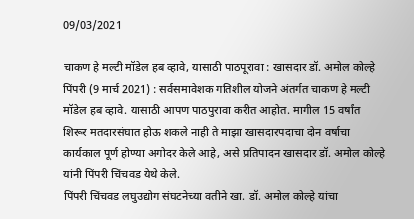09/03/2021

चाकण हे मल्टी मॉडेल हब व्हावे, यासाठी पाठपूरावा : खासदार डॉ. अमोल कोल्हे
पिंपरी (9 मार्च 2021) : सर्वसमावेशक गतिशील योजने अंतर्गत चाकण हे मल्टी मॉडेल हब व्हावे. यासाठी आपण पाठपुरावा करीत आहोत. मागील 15 वर्षांत शिरूर मतदारसंघात होऊ शकले नाही ते माझा खासदारपदाचा दोन वर्षाचा कार्यकाल पूर्ण होण्या अगोदर केले आहे, असे प्रतिपादन खासदार डॉ. अमोल कोल्हे यांनी पिंपरी चिंचवड येथे केले.
पिंपरी चिंचवड लघुउद्योग संघटनेच्या वतीने खा. डॉ. अमोल कोल्हे यांचा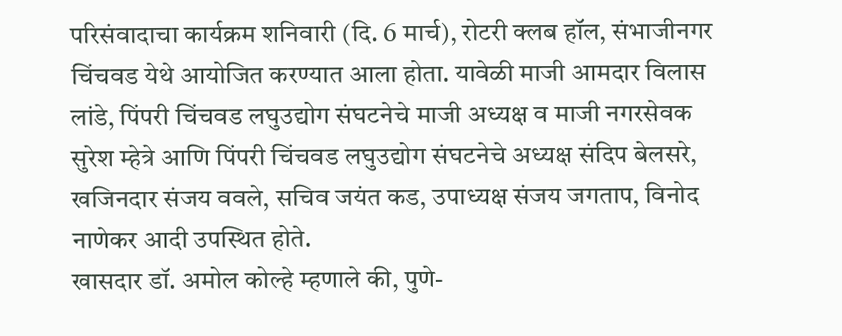परिसंवादाचा कार्यक्रम शनिवारी (दि. 6 मार्च), रोटरी क्लब हॉल, संभाजीनगर चिंचवड येथे आयोजित करण्यात आला होता. यावेळी माजी आमदार विलास लांडे, पिंपरी चिंचवड लघुउद्योग संघटनेचे माजी अध्यक्ष व माजी नगरसेवक सुरेश म्हेत्रे आणि पिंपरी चिंचवड लघुउद्योग संघटनेचे अध्यक्ष संदिप बेलसरे, खजिनदार संजय ववले, सचिव जयंत कड, उपाध्यक्ष संजय जगताप, विनोद नाणेकर आदी उपस्थित होते.
खासदार डॉ. अमोल कोल्हे म्हणाले की, पुणे-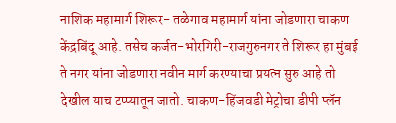नाशिक महामार्ग शिरूर- तळेगाव महामार्ग यांना जोडणारा चाकण केंद्रबिंदू आहे. तसेच कर्जत-भोरगिरी-राजगुरुनगर ते शिरूर हा मुंबई ते नगर यांना जोडणारा नवीन मार्ग करण्याचा प्रयत्न सुरु आहे तो देखील याच टप्प्यातून जातो. चाकण-हिंजवडी मेट्रोचा डीपी प्लॅन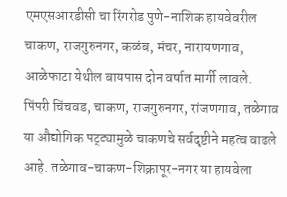एमएसआरडीसी चा रिंगरोड पुणे-नाशिक हायवेवरील चाकण, राजगुरुनगर, कळंब, मंचर, नारायणगाव, आळेफाटा येथील बायपास दोन वर्षात मार्गी लावले. पिंपरी चिंचवड, चाकण, राजगुरुनगर, रांजणगाव, तळेगाव या औद्योगिक पट्ट्यामुळे चाकणचे सर्वदृष्टीने महत्व वाढले आहे. तळेगाव-चाकण-शिक्रापूर-नगर या हायवेला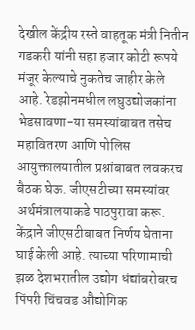देखील केंद्रीय रस्ते वाहतूक मंत्री नितीन गडकरी यांनी सहा हजार कोटी रूपये मंजूर केल्याचे नुकतेच जाहीर केले आहे. रेडझोनमधील लघुउद्योजकांना भेडसावणा-या समस्यांबाबत तसेच महावितरण आणि पोलिस आयुक्तालयातील प्रश्नांबाबत लवकरच बैठक घेऊ. जीएसटीच्या समस्यांवर अर्थमंत्रालयाकडे पाठपुरावा करू. केंद्राने जीएसटीबाबत निर्णय घेताना घाई केली आहे. त्याच्या परिणामाची झळ देशभरातील उद्योग धंद्यांबरोबरच पिंपरी चिंचवड औद्योगिक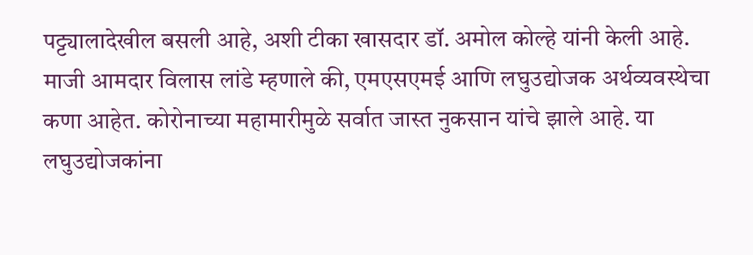पट्ट्यालादेखील बसली आहे, अशी टीका खासदार डॉ. अमोल कोल्हे यांनी केली आहे.
माजी आमदार विलास लांडे म्हणाले की, एमएसएमई आणि लघुउद्योजक अर्थव्यवस्थेचा कणा आहेत. कोरोनाच्या महामारीमुळे सर्वात जास्त नुकसान यांचे झाले आहे. या लघुउद्योजकांना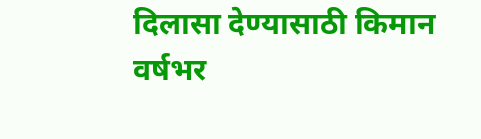दिलासा देण्यासाठी किमान वर्षभर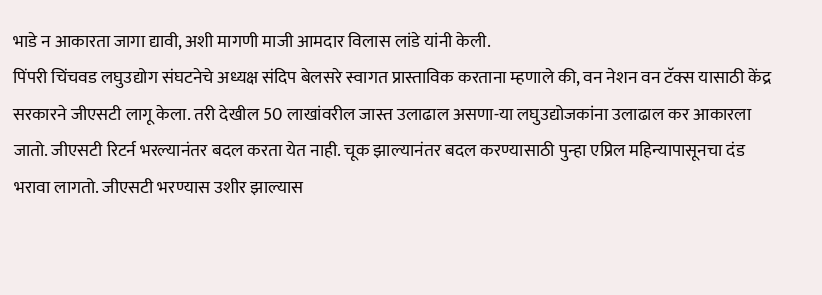भाडे न आकारता जागा द्यावी, अशी मागणी माजी आमदार विलास लांडे यांनी केली.
पिंपरी चिंचवड लघुउद्योग संघटनेचे अध्यक्ष संदिप बेलसरे स्वागत प्रास्ताविक करताना म्हणाले की, वन नेशन वन टॅक्स यासाठी केंद्र सरकारने जीएसटी लागू केला. तरी देखील 50 लाखांवरील जास्त उलाढाल असणा-या लघुउद्योजकांना उलाढाल कर आकारला जातो. जीएसटी रिटर्न भरल्यानंतर बदल करता येत नाही. चूक झाल्यानंतर बदल करण्यासाठी पुन्हा एप्रिल महिन्यापासूनचा दंड भरावा लागतो. जीएसटी भरण्यास उशीर झाल्यास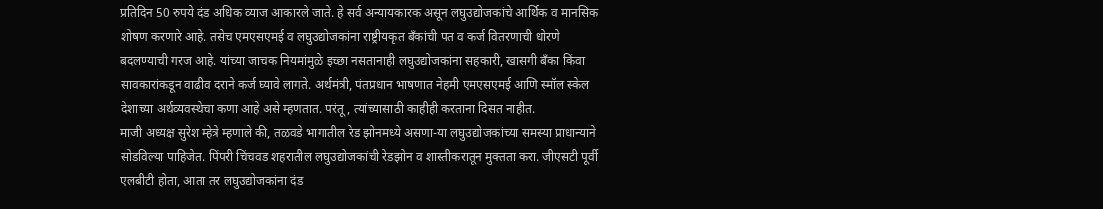प्रतिदिन 50 रुपये दंड अधिक व्याज आकारले जाते. हे सर्व अन्यायकारक असून लघुउद्योजकांचे आर्थिक व मानसिक शोषण करणारे आहे. तसेच एमएसएमई व लघुउद्योजकांना राष्ट्रीयकृत बँकांची पत व कर्ज वितरणाची धोरणे बदलण्याची गरज आहे. यांच्या जाचक नियमांमुळे इच्छा नसतानाही लघुउद्योजकांना सहकारी, खासगी बँका किंवा सावकारांकडून वाढीव दराने कर्ज घ्यावे लागते. अर्थमंत्री, पंतप्रधान भाषणात नेहमी एमएसएमई आणि स्मॉल स्केल देशाच्या अर्थव्यवस्थेचा कणा आहे असे म्हणतात. परंतू, त्यांच्यासाठी काहीही करताना दिसत नाहीत.
माजी अध्यक्ष सुरेश म्हेत्रे म्हणाले की, तळवडे भागातील रेड झोनमध्ये असणा-या लघुउद्योजकांच्या समस्या प्राधान्याने सोडविल्या पाहिजेत. पिंपरी चिंचवड शहरातील लघुउद्योजकांची रेडझोन व शास्तीकरातून मुक्तता करा. जीएसटी पूर्वी एलबीटी होता, आता तर लघुउद्योजकांना दंड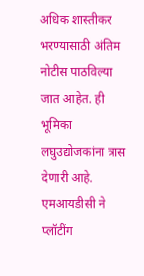अधिक शास्तीकर भरण्यासाठी अंतिम नोटीस पाठविल्या जात आहेत. ही भूमिका लघुउद्योजकांना त्रास देणारी आहे. एमआयडीसी ने प्लॉटींग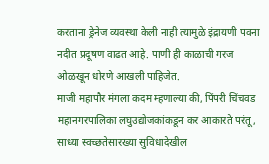करताना ड्रेनेज व्यवस्था केली नाही त्यामुळे इंद्रायणी पवना नदीत प्रदूषण वाढत आहे. पाणी ही काळाची गरज ओळखून धोरणे आखली पाहिजेत.
माजी महापौर मंगला कदम म्हणाल्या की, पिंपरी चिंचवड महानगरपालिका लघुउद्योजकांकडून कर आकारते परंतू, साध्या स्वच्छतेसारख्या सुविधादेखील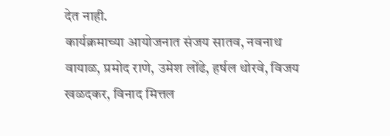देत नाही.
कार्यक्रमाच्या आयोजनात संजय सातव, नवनाथ वायाळ, प्रमोद राणे, उमेश लोंढे, हर्षल थोरवे, विजय खळदकर, विनाद मित्तल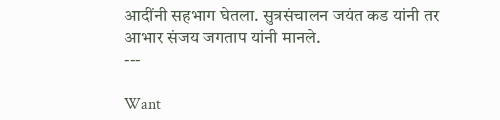आदींनी सहभाग घेतला. सुत्रसंचालन जयंत कड यांनी तर आभार संजय जगताप यांनी मानले.
---

Want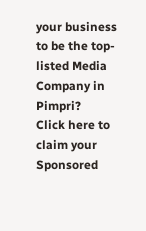your business to be the top-listed Media Company in Pimpri?
Click here to claim your Sponsored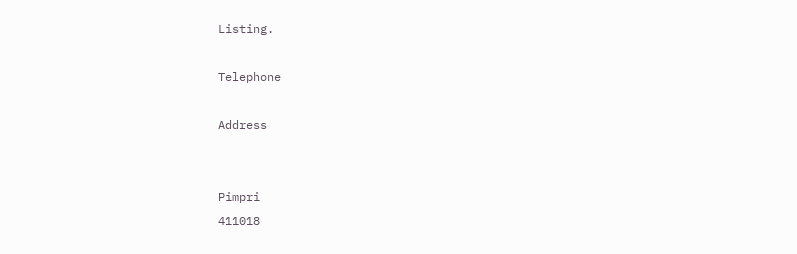Listing.

Telephone

Address


Pimpri
411018